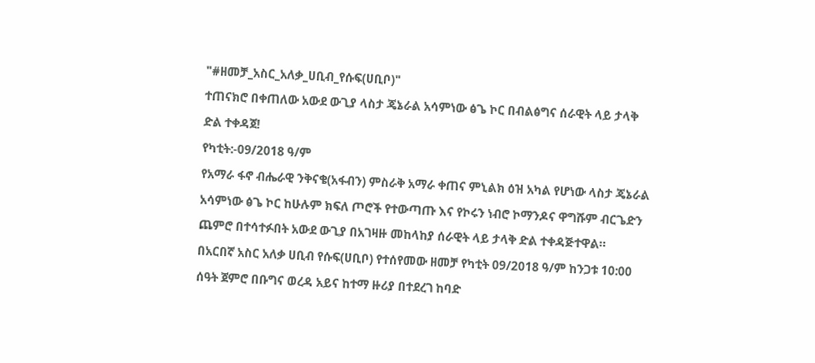"#ዘመቻ_አስር_አለቃ_ሀቢብ_የሱፍ(ሀቢቦ)"
ተጠናክሮ በቀጠለው አውደ ውጊያ ላስታ ጄኔራል አሳምነው ፅጌ ኮር በብልፅግና ሰራዊት ላይ ታላቅ ድል ተቀዳጀ!
የካቲት:-09/2018 ዓ/ም
የአማራ ፋኖ ብሔራዊ ንቅናቄ(አፋብን) ምስራቅ አማራ ቀጠና ምኒልክ ዕዝ አካል የሆነው ላስታ ጄኔራል አሳምነው ፅጌ ኮር ከሁሉም ክፍለ ጦሮች የተውጣጡ እና የኮሩን ነብሮ ኮማንዶና ዋግሹም ብርጌድን ጨምሮ በተሳተፉበት አውደ ውጊያ በአገዛዙ መከላከያ ሰራዊት ላይ ታላቅ ድል ተቀዳጅተዋል።
በአርበኛ አስር አለቃ ሀቢብ የሱፍ(ሀቢቦ) የተሰየመው ዘመቻ የካቲት 09/2018 ዓ/ም ከንጋቱ 10:00 ሰዓት ጀምሮ በቡግና ወረዳ አይና ከተማ ዙሪያ በተደረገ ከባድ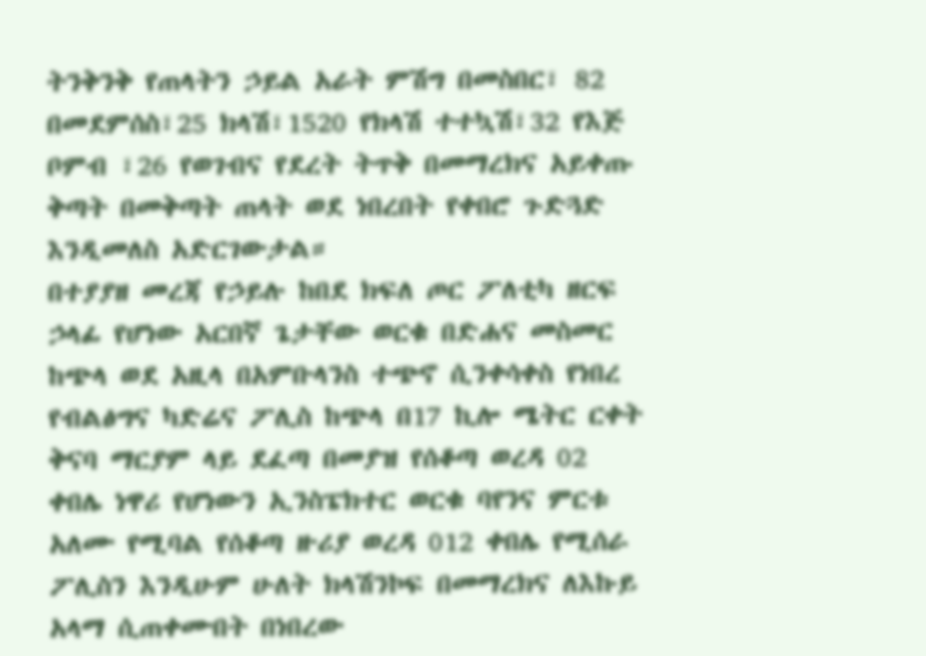ትንቅንቅ የጠላትን ኃይል አራት ምሽግ በመስበር፣ 82 በመደምሰስ፣25 ክላሽ፣1520 የክላሽ ተተኳሽ፣32 የእጅ ቦምብ ፣26 የወገብና የደረት ትጥቅ በመማረክና አይቀጡ ቅጣት በመቅጣት ጠላት ወደ ነበረበት የቀበሮ ጉድጓድ እንዲመለስ አድርገውታል።
በተያያዘ መረጃ የኃይሉ ከበደ ክፍለ ጦር ፖለቲካ ዘርፍ ኃላፊ የሆነው አርበኛ ጌታቸው ወርቁ በድሐና መስመር ከጭላ ወደ አዚላ በአምቡላንስ ተጭኖ ሲንቀሳቀስ የነበረ የብልፅግና ካድሬና ፖሊስ ከጭላ በ17 ኪሎ ሜትር ርቀት ቅናባ ማርያም ላይ ደፈጣ በመያዝ የሰቆጣ ወረዳ 02 ቀበሌ ነዋሪ የሆነውን ኢንስፔክተር ወርቁ ባየንና ምርቱ አለሙ የሚባል የሰቆጣ ዙሪያ ወረዳ 012 ቀበሌ የሚሰራ ፖሊስን እንዲሁም ሁለት ክላሽንኮፍ በመማረክና ለእኩይ አላማ ሲጠቀሙበት በነበረው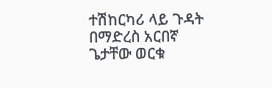ተሽከርካሪ ላይ ጉዳት በማድረስ አርበኛ ጌታቸው ወርቁ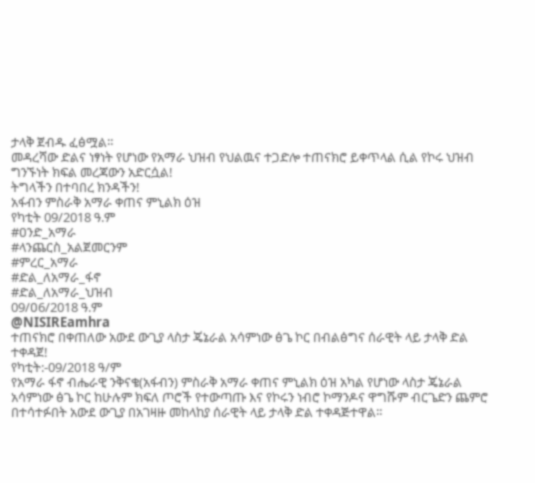ታላቅ ጀብዱ ፈፅሟል።
መዳረሻው ድልና ነፃነት የሆነው የአማራ ህዝብ የህልዉና ተጋድሎ ተጠናክሮ ይቀጥላል ሲል የኮሩ ህዝብ ግንኙነት ክፍል መረጃውን አድርሷል!
ትግላችን በተባበረ ክንዳችን!
አፋብን ምስራቅ አማራ ቀጠና ምኒልክ ዕዝ
የካቲት 09/2018 ዓ.ም
#ዐንድ_አማራ
#ላንጨርስ_አልጀመርንም
#ምረር_አማራ
#ድል_ለአማራ_ፋኖ
#ድል_ለአማራ_ህዝብ
09/ዐ6/2018 ዓ.ም
@NISIREamhra
ተጠናክሮ በቀጠለው አውደ ውጊያ ላስታ ጄኔራል አሳምነው ፅጌ ኮር በብልፅግና ሰራዊት ላይ ታላቅ ድል ተቀዳጀ!
የካቲት:-09/2018 ዓ/ም
የአማራ ፋኖ ብሔራዊ ንቅናቄ(አፋብን) ምስራቅ አማራ ቀጠና ምኒልክ ዕዝ አካል የሆነው ላስታ ጄኔራል አሳምነው ፅጌ ኮር ከሁሉም ክፍለ ጦሮች የተውጣጡ እና የኮሩን ነብሮ ኮማንዶና ዋግሹም ብርጌድን ጨምሮ በተሳተፉበት አውደ ውጊያ በአገዛዙ መከላከያ ሰራዊት ላይ ታላቅ ድል ተቀዳጅተዋል።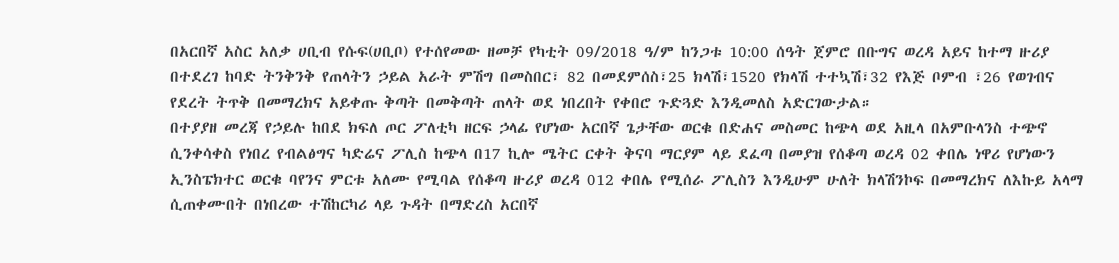በአርበኛ አስር አለቃ ሀቢብ የሱፍ(ሀቢቦ) የተሰየመው ዘመቻ የካቲት 09/2018 ዓ/ም ከንጋቱ 10:00 ሰዓት ጀምሮ በቡግና ወረዳ አይና ከተማ ዙሪያ በተደረገ ከባድ ትንቅንቅ የጠላትን ኃይል አራት ምሽግ በመስበር፣ 82 በመደምሰስ፣25 ክላሽ፣1520 የክላሽ ተተኳሽ፣32 የእጅ ቦምብ ፣26 የወገብና የደረት ትጥቅ በመማረክና አይቀጡ ቅጣት በመቅጣት ጠላት ወደ ነበረበት የቀበሮ ጉድጓድ እንዲመለስ አድርገውታል።
በተያያዘ መረጃ የኃይሉ ከበደ ክፍለ ጦር ፖለቲካ ዘርፍ ኃላፊ የሆነው አርበኛ ጌታቸው ወርቁ በድሐና መስመር ከጭላ ወደ አዚላ በአምቡላንስ ተጭኖ ሲንቀሳቀስ የነበረ የብልፅግና ካድሬና ፖሊስ ከጭላ በ17 ኪሎ ሜትር ርቀት ቅናባ ማርያም ላይ ደፈጣ በመያዝ የሰቆጣ ወረዳ 02 ቀበሌ ነዋሪ የሆነውን ኢንስፔክተር ወርቁ ባየንና ምርቱ አለሙ የሚባል የሰቆጣ ዙሪያ ወረዳ 012 ቀበሌ የሚሰራ ፖሊስን እንዲሁም ሁለት ክላሽንኮፍ በመማረክና ለእኩይ አላማ ሲጠቀሙበት በነበረው ተሽከርካሪ ላይ ጉዳት በማድረስ አርበኛ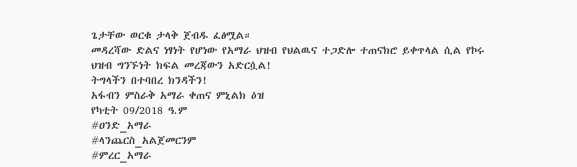ጌታቸው ወርቁ ታላቅ ጀብዱ ፈፅሟል።
መዳረሻው ድልና ነፃነት የሆነው የአማራ ህዝብ የህልዉና ተጋድሎ ተጠናክሮ ይቀጥላል ሲል የኮሩ ህዝብ ግንኙነት ክፍል መረጃውን አድርሷል!
ትግላችን በተባበረ ክንዳችን!
አፋብን ምስራቅ አማራ ቀጠና ምኒልክ ዕዝ
የካቲት 09/2018 ዓ.ም
#ዐንድ_አማራ
#ላንጨርስ_አልጀመርንም
#ምረር_አማራ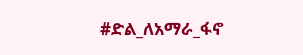#ድል_ለአማራ_ፋኖ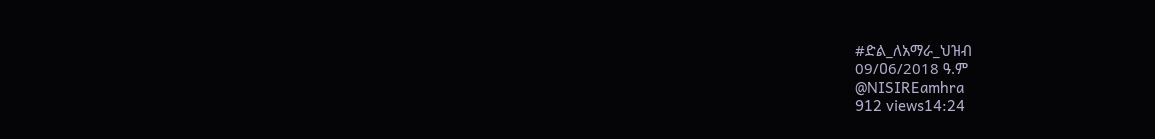#ድል_ለአማራ_ህዝብ
09/ዐ6/2018 ዓ.ም
@NISIREamhra
912 views14:24